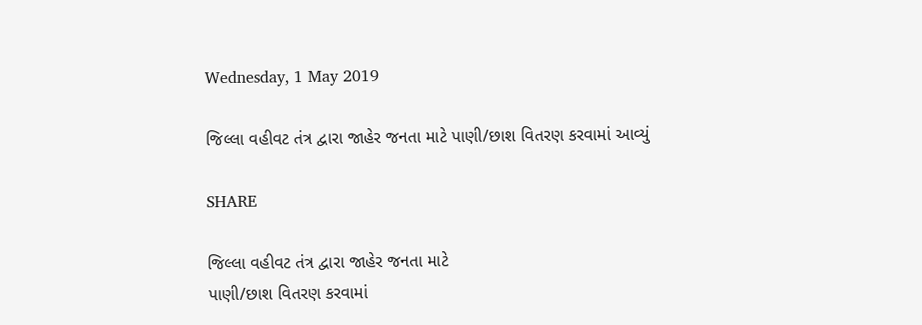Wednesday, 1 May 2019

જિલ્લા વહીવટ તંત્ર દ્વારા જાહેર જનતા માટે પાણી/છાશ વિતરણ કરવામાં આવ્યું

SHARE

જિલ્લા વહીવટ તંત્ર દ્વારા જાહેર જનતા માટે
પાણી/છાશ વિતરણ કરવામાં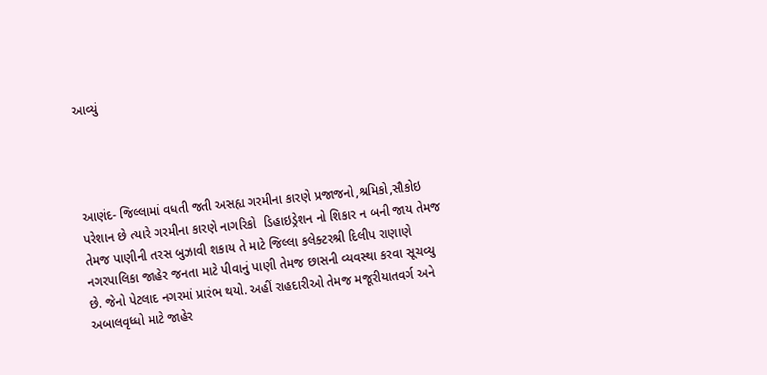આવ્યું




આણંદ- જિલ્લામાં વધતી જતી અસહ્ય ગરમીના કારણે પ્રજાજનો,શ્રમિકો,સૌકોઇ પરેશાન છે ત્યારે ગરમીના કારણે નાગરિકો  ડિહાઇડ્રેશન નો શિકાર ન બની જાય તેમજ તેમજ પાણીની તરસ બુઝાવી શકાય તે માટે જિલ્લા કલેક્ટરશ્રી દિલીપ રાણાણે  નગરપાલિકા જાહેર જનતા માટે પીવાનું પાણી તેમજ છાસની વ્યવસ્થા કરવા સૂચવ્યુ છે. જેનો પેટલાદ નગરમાં પ્રારંભ થયો. અહીં રાહદારીઓ તેમજ મજૂરીયાતવર્ગ અને અબાલવૃધ્ધો માટે જાહેર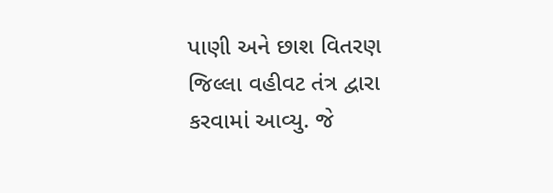પાણી અને છાશ વિતરણ જિલ્લા વહીવટ તંત્ર દ્વારા કરવામાં આવ્યુ. જે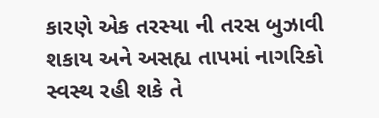કારણે એક તરસ્યા ની તરસ બુઝાવી શકાય અને અસહ્ય તાપમાં નાગરિકો સ્વસ્થ રહી શકે તે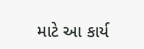માટે આ કાર્ય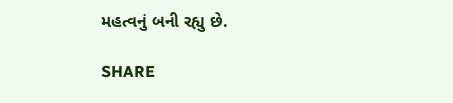મહત્વનું બની રહ્યુ છે.

SHARE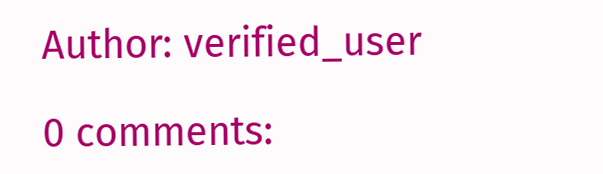Author: verified_user

0 comments: